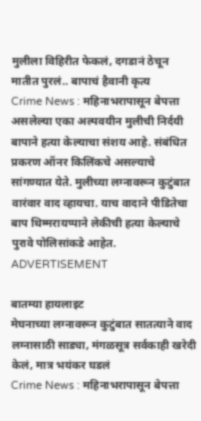मुलीला विहिरीत फेकलं, दगडानं ठेचून मातीत पुरलं.. बापाचं हैवानी कृत्य
Crime News : महिनाभरापासून बेपत्ता असलेल्या एका अल्पवयीन मुलीची निर्दयी बापाने हत्या केल्याचा संशय आहे. संबंधित प्रकरण ऑनर किलिंकचे असल्याचे सांगण्यात येते. मुलीच्या लग्नावरून कुटुंबात वारंवार वाद व्हायचा. याच वादाने पीडितेचा बाप थिम्मरायप्पाने लेकीची हत्या केल्याचे पुरावे पोलिसांकडे आहेत.
ADVERTISEMENT

बातम्या हायलाइट
मेघनाच्या लग्नावरून कुटुंबात सातत्याने वाद
लग्नासाठी साड्या, मंगळसूत्र सर्वकाही खरेदी केलं, मात्र भयंकर घडलं
Crime News : महिनाभरापासून बेपत्ता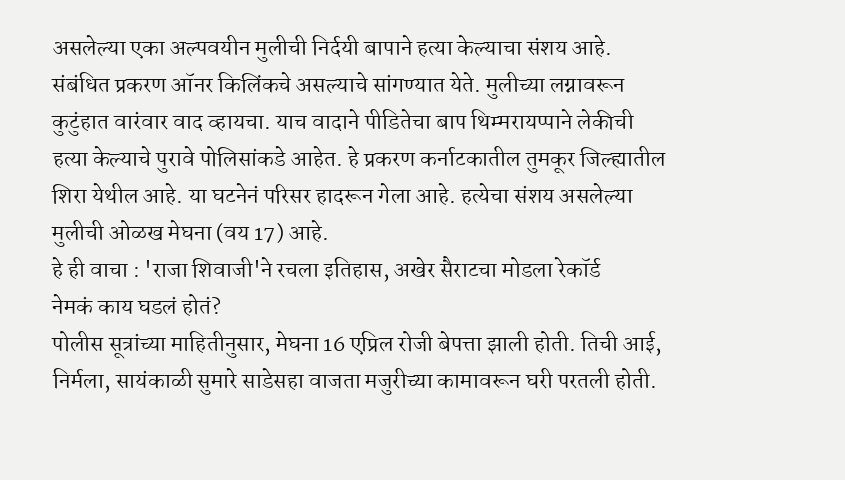असलेल्या एका अल्पवयीन मुलीची निर्दयी बापाने हत्या केल्याचा संशय आहे. संबंधित प्रकरण ऑनर किलिंकचे असल्याचे सांगण्यात येते. मुलीच्या लग्नावरून कुटुंहात वारंवार वाद व्हायचा. याच वादाने पीडितेचा बाप थिम्मरायप्पाने लेकीची हत्या केल्याचे पुरावे पोलिसांकडे आहेत. हे प्रकरण कर्नाटकातील तुमकूर जिल्ह्यातील शिरा येथील आहे. या घटनेनं परिसर हादरून गेला आहे. हत्येचा संशय असलेल्या मुलीची ओळख मेघना (वय 17) आहे.
हे ही वाचा : 'राजा शिवाजी'ने रचला इतिहास, अखेर सैराटचा मोडला रेकॉर्ड
नेमकं काय घडलं होतं?
पोलीस सूत्रांच्या माहितीनुसार, मेघना 16 एप्रिल रोजी बेपत्ता झाली होती. तिची आई, निर्मला, सायंकाळी सुमारे साडेसहा वाजता मजुरीच्या कामावरून घरी परतली होती.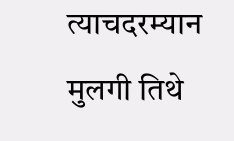त्याचदरम्यान मुलगी तिथे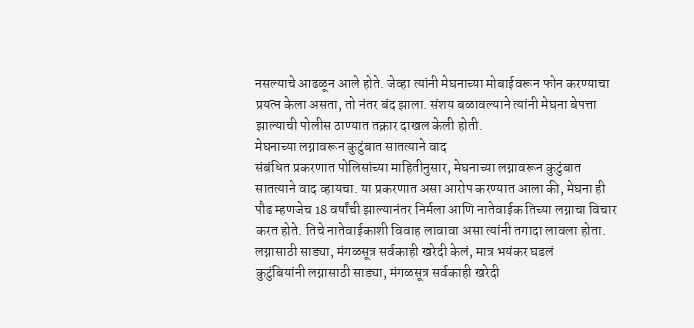नसल्याचे आढळून आले होते. जेव्हा त्यांनी मेघनाच्या मोबाईवरून फोन करण्याचा प्रयत्न केला असता, तो नंतर बंद झाला. संशय बळावल्याने त्यांनी मेघना बेपत्ता झाल्याची पोलीस ठाण्यात तक्रार दाखल केली होती.
मेघनाच्या लग्नावरून कुटुंबात सातत्याने वाद
संबंधित प्रकरणात पोलिसांच्या माहितीनुसार, मेघनाच्या लग्नावरून कुटुंबात सातत्याने वाद व्हायचा. या प्रकरणात असा आरोप करण्यात आला की, मेघना ही पौढ म्हणजेच 18 वर्षांची झाल्यानंतर निर्मला आणि नातेवाईक तिच्या लग्नाचा विचार करत होते. तिचे नातेवाईकाशी विवाह लावावा असा त्यांनी तगादा लावला होता.
लग्नासाठी साड्या, मंगळसूत्र सर्वकाही खरेदी केलं, मात्र भयंकर घडलं
कुटुंबियांनी लग्नासाठी साड्या, मंगळसूत्र सर्वकाही खरेदी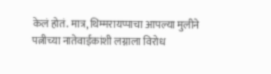केलं होतं. मात्र, थिम्मरायप्पाचा आपल्या मुलीने पत्नीच्या नातेवाईकांशी लग्नाला विरोध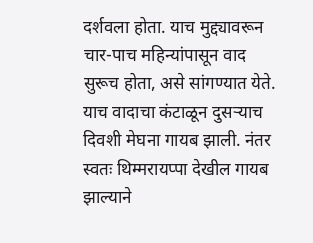दर्शवला होता. याच मुद्द्यावरून चार-पाच महिन्यांपासून वाद सुरूच होता, असे सांगण्यात येते. याच वादाचा कंटाळून दुसऱ्याच दिवशी मेघना गायब झाली. नंतर स्वतः थिम्मरायप्पा देखील गायब झाल्याने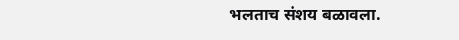भलताच संशय बळावला.